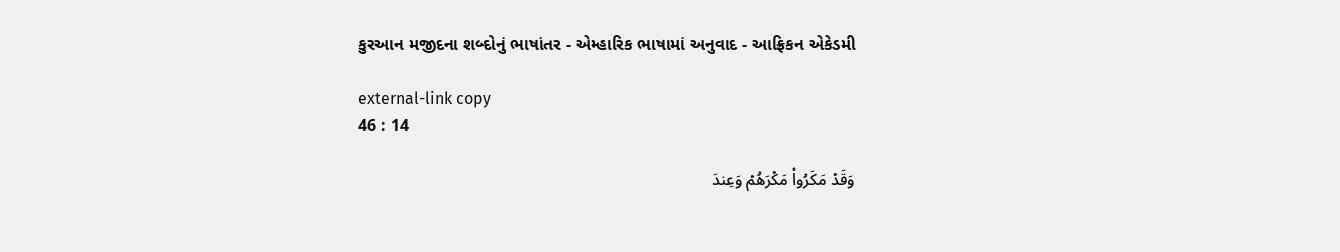કુરઆન મજીદના શબ્દોનું ભાષાંતર - એમ્હારિક ભાષામાં અનુવાદ - આફ્રિકન એકેડમી

external-link copy
46 : 14

وَقَدۡ مَكَرُواْ مَكۡرَهُمۡ وَعِندَ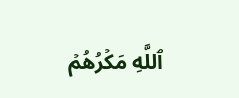ٱللَّهِ مَكۡرُهُمۡ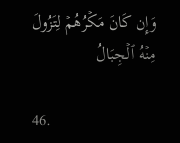وَإِن كَانَ مَكۡرُهُمۡ لِتَزُولَ مِنۡهُ ٱلۡجِبَالُ

46.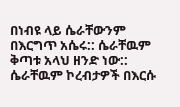በነብዩ ላይ ሴራቸውንም በእርግጥ አሴሩ:: ሴራቸዉም ቅጣቱ አላህ ዘንድ ነው:: ሴራቸዉም ኮረብታዎች በእርሱ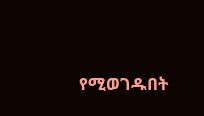የሚወገዱበት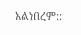አልነበረም::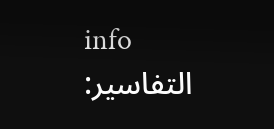info
التفاسير: